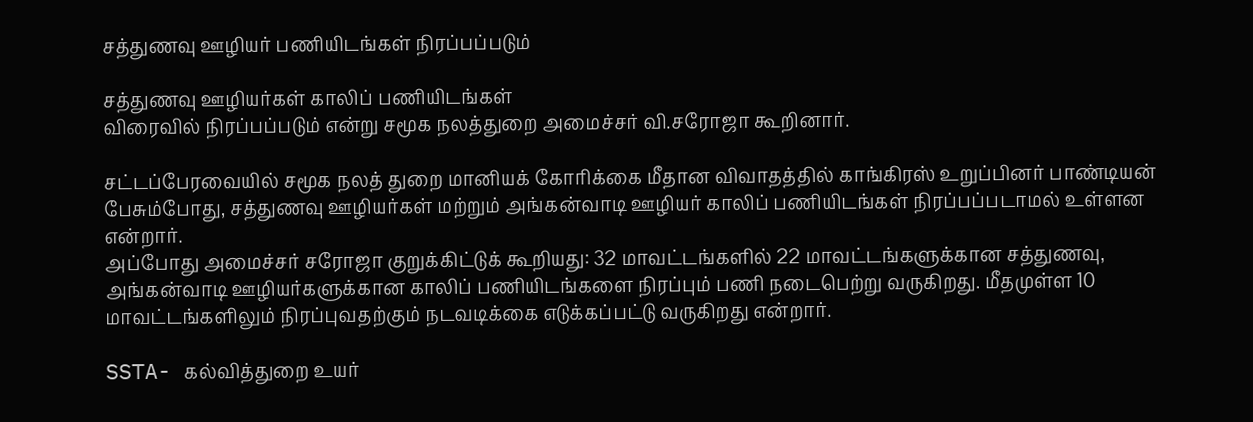சத்துணவு ஊழியர் பணியிடங்கள் நிரப்பப்படும்

சத்துணவு ஊழியர்கள் காலிப் பணியிடங்கள்
விரைவில் நிரப்பப்படும் என்று சமூக நலத்துறை அமைச்சர் வி.சரோஜா கூறினார்.

சட்டப்பேரவையில் சமூக நலத் துறை மானியக் கோரிக்கை மீதான விவாதத்தில் காங்கிரஸ் உறுப்பினர் பாண்டியன் பேசும்போது, சத்துணவு ஊழியர்கள் மற்றும் அங்கன்வாடி ஊழியர் காலிப் பணியிடங்கள் நிரப்பப்படாமல் உள்ளன என்றார்.
அப்போது அமைச்சர் சரோஜா குறுக்கிட்டுக் கூறியது: 32 மாவட்டங்களில் 22 மாவட்டங்களுக்கான சத்துணவு, அங்கன்வாடி ஊழியர்களுக்கான காலிப் பணியிடங்களை நிரப்பும் பணி நடைபெற்று வருகிறது. மீதமுள்ள 10 மாவட்டங்களிலும் நிரப்புவதற்கும் நடவடிக்கை எடுக்கப்பட்டு வருகிறது என்றார்.

SSTA- கல்வித்துறை உயர்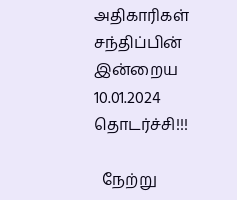அதிகாரிகள் சந்திப்பின் இன்றைய 10.01.2024 தொடர்ச்சி!!!

  நேற்று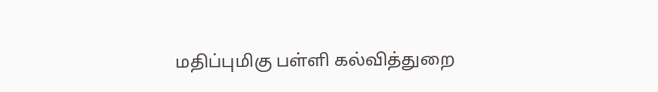மதிப்புமிகு பள்ளி கல்வித்துறை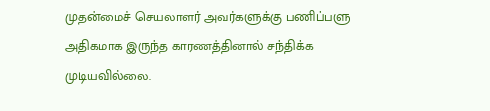முதன்மைச் செயலாளர் அவர்களுக்கு பணிப்பளு அதிகமாக இருந்த காரணத்தினால் சந்திக்க முடியவில்லை.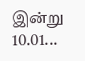இன்று 10.01...